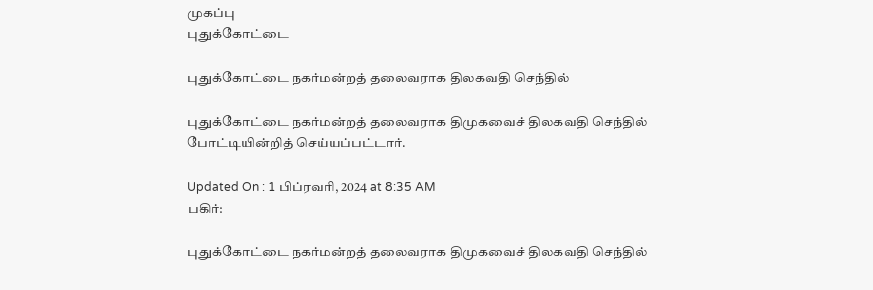முகப்பு
புதுக்கோட்டை

புதுக்கோட்டை நகர்மன்றத் தலைவராக திலகவதி செந்தில்

புதுக்கோட்டை நகர்மன்றத் தலைவராக திமுகவைச் திலகவதி செந்தில் போட்டியின்றித் செய்யப்பட்டார்.

Updated On : 1 பிப்ரவரி, 2024 at 8:35 AM
பகிர்:

புதுக்கோட்டை நகர்மன்றத் தலைவராக திமுகவைச் திலகவதி செந்தில்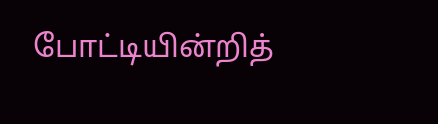போட்டியின்றித்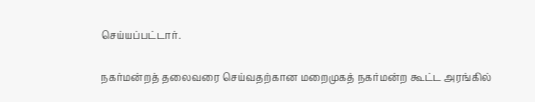செய்யப்பட்டார்.

நகர்மன்றத் தலைவரை செய்வதற்கான மறைமுகத் நகர்மன்ற கூட்ட அரங்கில்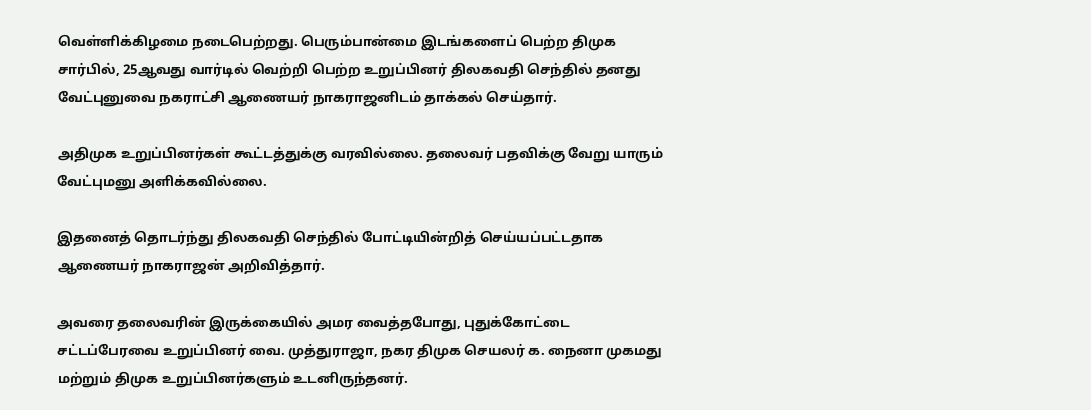வெள்ளிக்கிழமை நடைபெற்றது. பெரும்பான்மை இடங்களைப் பெற்ற திமுக சார்பில், 25ஆவது வார்டில் வெற்றி பெற்ற உறுப்பினர் திலகவதி செந்தில் தனது வேட்புனுவை நகராட்சி ஆணையர் நாகராஜனிடம் தாக்கல் செய்தார்.

அதிமுக உறுப்பினர்கள் கூட்டத்துக்கு வரவில்லை. தலைவர் பதவிக்கு வேறு யாரும் வேட்புமனு அளிக்கவில்லை.

இதனைத் தொடர்ந்து திலகவதி செந்தில் போட்டியின்றித் செய்யப்பட்டதாக ஆணையர் நாகராஜன் அறிவித்தார்.

அவரை தலைவரின் இருக்கையில் அமர வைத்தபோது, புதுக்கோட்டை சட்டப்பேரவை உறுப்பினர் வை. முத்துராஜா, நகர திமுக செயலர் க. நைனா முகமது மற்றும் திமுக உறுப்பினர்களும் உடனிருந்தனர்.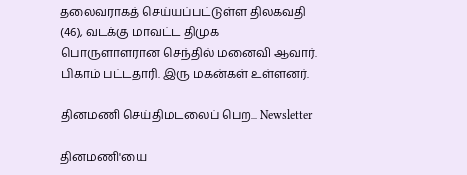தலைவராகத் செய்யப்பட்டுள்ள திலகவதி (46), வடக்கு மாவட்ட திமுக பொருளாளரான செந்தில் மனைவி ஆவார். பிகாம் பட்டதாரி. இரு மகன்கள் உள்ளனர்.

தினமணி செய்திமடலைப் பெற... Newsletter

தினமணி'யை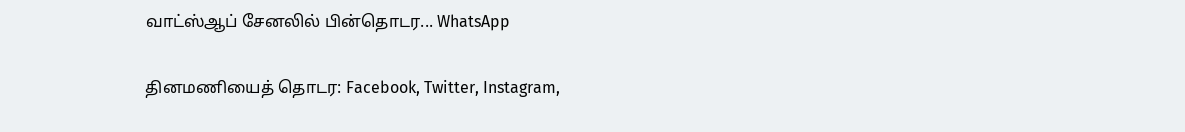வாட்ஸ்ஆப் சேனலில் பின்தொடர... WhatsApp

தினமணியைத் தொடர: Facebook, Twitter, Instagram,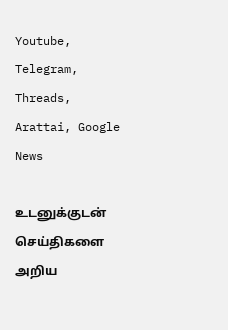Youtube, Telegram, Threads, Arattai, Google News

உடனுக்குடன் செய்திகளை அறிய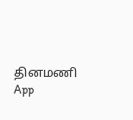தினமணி App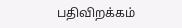பதிவிறக்கம்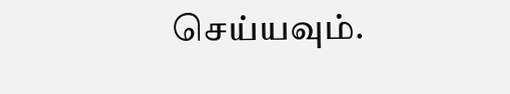செய்யவும்.